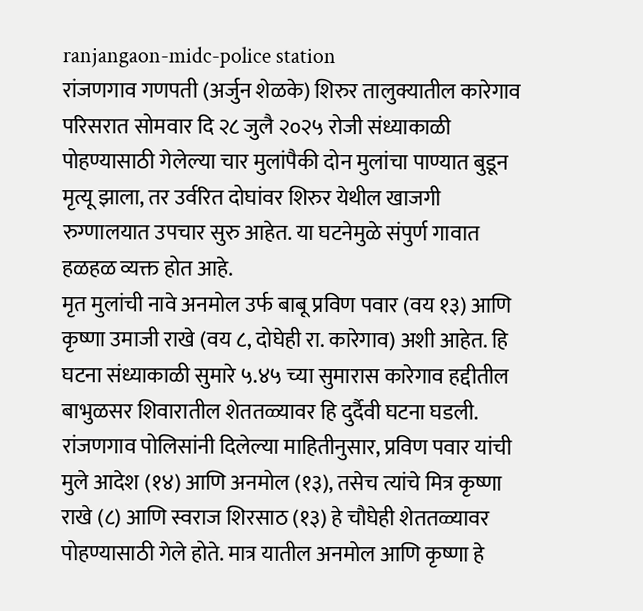ranjangaon-midc-police station
रांजणगाव गणपती (अर्जुन शेळके) शिरुर तालुक्यातील कारेगाव परिसरात सोमवार दि २८ जुलै २०२५ रोजी संध्याकाळी पोहण्यासाठी गेलेल्या चार मुलांपैकी दोन मुलांचा पाण्यात बुडून मृत्यू झाला, तर उर्वरित दोघांवर शिरुर येथील खाजगी रुग्णालयात उपचार सुरु आहेत. या घटनेमुळे संपुर्ण गावात हळहळ व्यक्त होत आहे.
मृत मुलांची नावे अनमोल उर्फ बाबू प्रविण पवार (वय १३) आणि कृष्णा उमाजी राखे (वय ८, दोघेही रा. कारेगाव) अशी आहेत. हि घटना संध्याकाळी सुमारे ५.४५ च्या सुमारास कारेगाव हद्दीतील बाभुळसर शिवारातील शेततळ्यावर हि दुर्दैवी घटना घडली.
रांजणगाव पोलिसांनी दिलेल्या माहितीनुसार, प्रविण पवार यांची मुले आदेश (१४) आणि अनमोल (१३), तसेच त्यांचे मित्र कृष्णा राखे (८) आणि स्वराज शिरसाठ (१३) हे चौघेही शेततळ्यावर पोहण्यासाठी गेले होते. मात्र यातील अनमोल आणि कृष्णा हे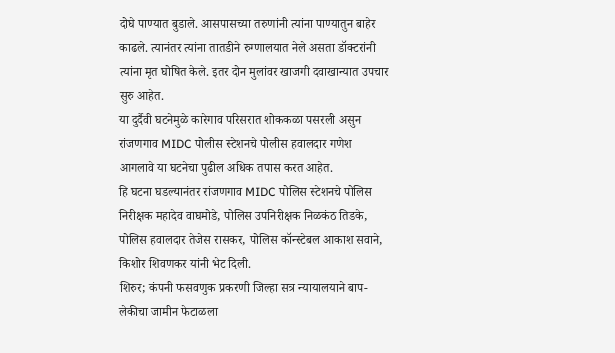दोघे पाण्यात बुडाले. आसपासच्या तरुणांनी त्यांना पाण्यातुन बाहेर काढले. त्यानंतर त्यांना तातडीने रुग्णालयात नेले असता डॉक्टरांनी त्यांना मृत घोषित केले. इतर दोन मुलांवर खाजगी दवाखान्यात उपचार सुरु आहेत.
या दुर्दैवी घटनेमुळे कारेगाव परिसरात शोककळा पसरली असुन रांजणगाव MIDC पोलीस स्टेशनचे पोलीस हवालदार गणेश आगलावे या घटनेचा पुढील अधिक तपास करत आहेत.
हि घटना घडल्यानंतर रांजणगाव MIDC पोलिस स्टेशनचे पोलिस निरीक्षक महादेव वाघमोडे, पोलिस उपनिरीक्षक निळकंठ तिडके, पोलिस हवालदार तेजेस रासकर, पोलिस कॉन्स्टेबल आकाश सवाने, किशोर शिवणकर यांनी भेट दिली.
शिरुर; कंपनी फसवणुक प्रकरणी जिल्हा सत्र न्यायालयाने बाप-लेकीचा जामीन फेटाळला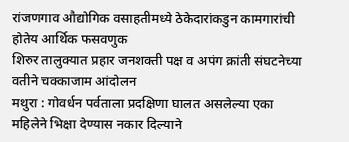रांजणगाव औद्योगिक वसाहतीमध्ये ठेकेदारांकडुन कामगारांची होतेय आर्थिक फसवणुक
शिरुर तालुक्यात प्रहार जनशक्ती पक्ष व अपंग क्रांती संघटनेच्या वतीने चक्काजाम आंदोलन
मथुरा : गोवर्धन पर्वताला प्रदक्षिणा घालत असलेल्या एका महिलेने भिक्षा देण्यास नकार दिल्याने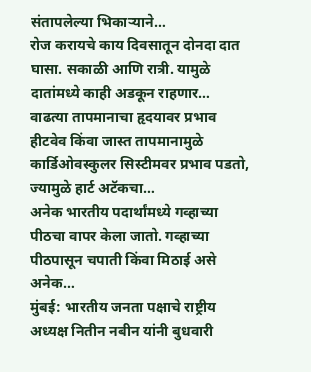संतापलेल्या भिकाऱ्याने…
रोज करायचे काय दिवसातून दोनदा दात घासा. सकाळी आणि रात्री. यामुळे दातांमध्ये काही अडकून राहणार…
वाढत्या तापमानाचा हृदयावर प्रभाव हीटवेव किंवा जास्त तापमानामुळे कार्डिओवस्कुलर सिस्टीमवर प्रभाव पडतो, ज्यामुळे हार्ट अटॅकचा…
अनेक भारतीय पदार्थांमध्ये गव्हाच्या पीठचा वापर केला जातो. गव्हाच्या पीठपासून चपाती किंवा मिठाई असे अनेक…
मुंबई: भारतीय जनता पक्षाचे राष्ट्रीय अध्यक्ष नितीन नबीन यांनी बुधवारी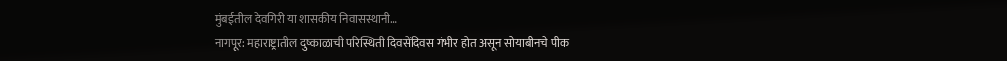मुंबईतील देवगिरी या शासकीय निवासस्थानी…
नागपूर: महाराष्ट्रातील दुष्काळाची परिस्थिती दिवसेंदिवस गंभीर होत असून सोयाबीनचे पीक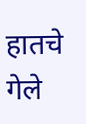हातचे गेले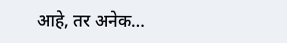आहे, तर अनेक…